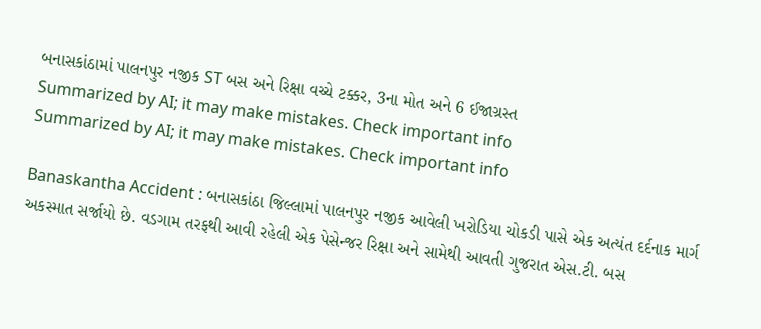બનાસકાંઠામાં પાલનપુર નજીક ST બસ અને રિક્ષા વચ્ચે ટક્કર, 3ના મોત અને 6 ઈજાગ્રસ્ત
Summarized by AI; it may make mistakes. Check important info
Summarized by AI; it may make mistakes. Check important info

Banaskantha Accident : બનાસકાંઠા જિલ્લામાં પાલનપુર નજીક આવેલી ખરોડિયા ચોકડી પાસે એક અત્યંત દર્દનાક માર્ગ અકસ્માત સર્જાયો છે. વડગામ તરફથી આવી રહેલી એક પેસેન્જર રિક્ષા અને સામેથી આવતી ગુજરાત એસ.ટી. બસ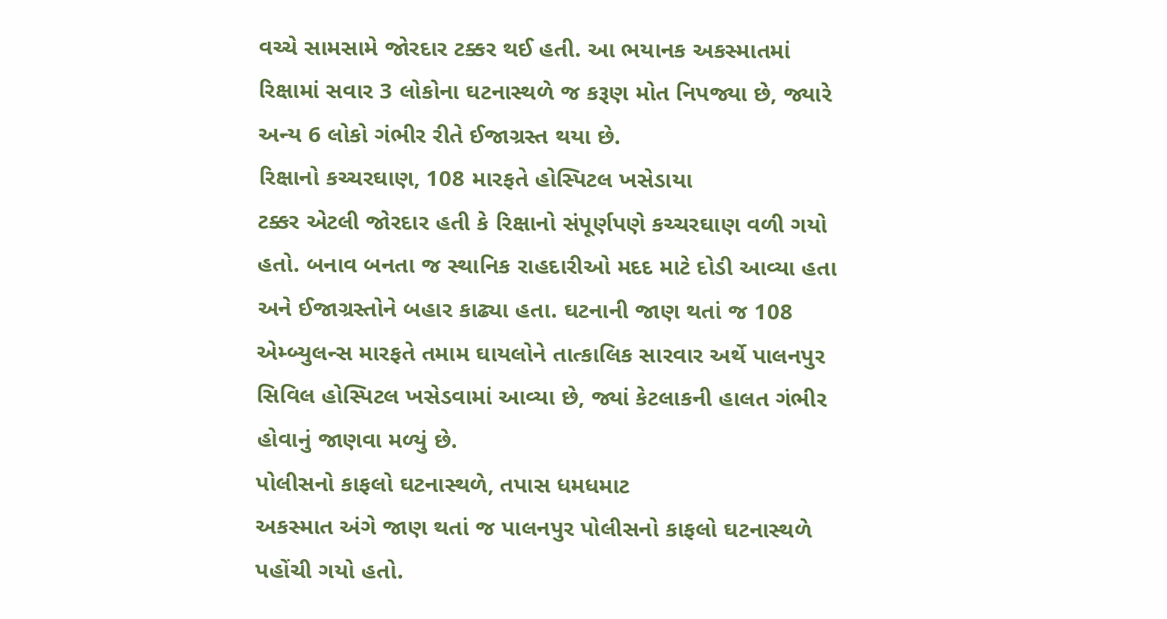વચ્ચે સામસામે જોરદાર ટક્કર થઈ હતી. આ ભયાનક અકસ્માતમાં રિક્ષામાં સવાર 3 લોકોના ઘટનાસ્થળે જ કરૂણ મોત નિપજ્યા છે, જ્યારે અન્ય 6 લોકો ગંભીર રીતે ઈજાગ્રસ્ત થયા છે.
રિક્ષાનો કચ્ચરઘાણ, 108 મારફતે હોસ્પિટલ ખસેડાયા
ટક્કર એટલી જોરદાર હતી કે રિક્ષાનો સંપૂર્ણપણે કચ્ચરઘાણ વળી ગયો હતો. બનાવ બનતા જ સ્થાનિક રાહદારીઓ મદદ માટે દોડી આવ્યા હતા અને ઈજાગ્રસ્તોને બહાર કાઢ્યા હતા. ઘટનાની જાણ થતાં જ 108 એમ્બ્યુલન્સ મારફતે તમામ ઘાયલોને તાત્કાલિક સારવાર અર્થે પાલનપુર સિવિલ હોસ્પિટલ ખસેડવામાં આવ્યા છે, જ્યાં કેટલાકની હાલત ગંભીર હોવાનું જાણવા મળ્યું છે.
પોલીસનો કાફલો ઘટનાસ્થળે, તપાસ ધમધમાટ
અકસ્માત અંગે જાણ થતાં જ પાલનપુર પોલીસનો કાફલો ઘટનાસ્થળે પહોંચી ગયો હતો.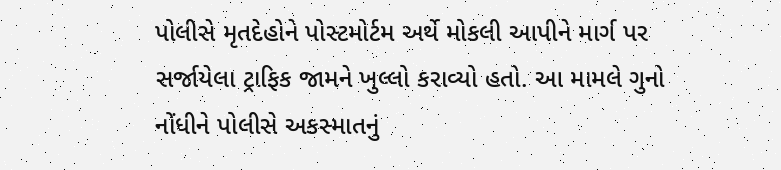પોલીસે મૃતદેહોને પોસ્ટમોર્ટમ અર્થે મોકલી આપીને માર્ગ પર સર્જાયેલા ટ્રાફિક જામને ખુલ્લો કરાવ્યો હતો. આ મામલે ગુનો નોંધીને પોલીસે અકસ્માતનું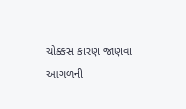ચોક્કસ કારણ જાણવા આગળની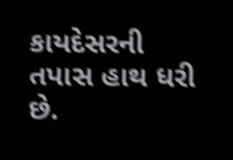કાયદેસરની તપાસ હાથ ધરી છે.